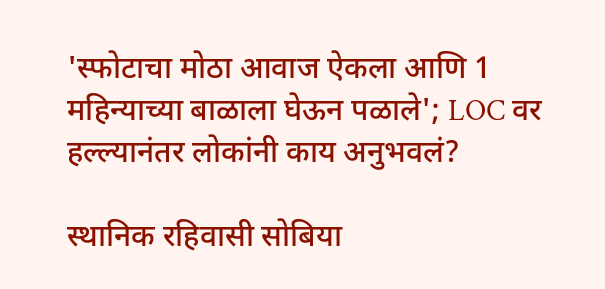'स्फोटाचा मोठा आवाज ऐकला आणि 1 महिन्याच्या बाळाला घेऊन पळाले'; LOC वर हल्ल्यानंतर लोकांनी काय अनुभवलं?

स्थानिक रहिवासी सोबिया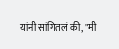यांनी सांगितलं की, "मी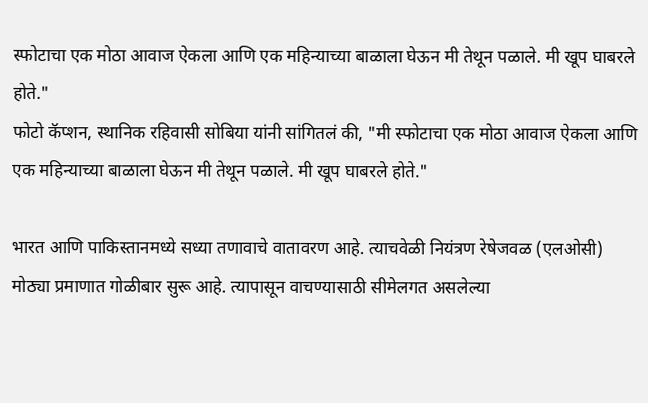स्फोटाचा एक मोठा आवाज ऐकला आणि एक महिन्याच्या बाळाला घेऊन मी तेथून पळाले. मी खूप घाबरले होते."
फोटो कॅप्शन, स्थानिक रहिवासी सोबिया यांनी सांगितलं की, "मी स्फोटाचा एक मोठा आवाज ऐकला आणि एक महिन्याच्या बाळाला घेऊन मी तेथून पळाले. मी खूप घाबरले होते."

भारत आणि पाकिस्तानमध्ये सध्या तणावाचे वातावरण आहे. त्याचवेळी नियंत्रण रेषेजवळ (एलओसी) मोठ्या प्रमाणात गोळीबार सुरू आहे. त्यापासून वाचण्यासाठी सीमेलगत असलेल्या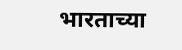भारताच्या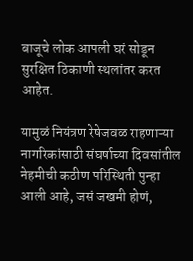बाजूचे लोक आपली घरं सोडून सुरक्षित ठिकाणी स्थलांतर करत आहेत.

यामुळं नियंत्रण रेषेजवळ राहणाऱ्या नागरिकांसाठी संघर्षाच्या दिवसांतील नेहमीची कठीण परिस्थिती पुन्हा आली आहे, जसं जखमी होणं,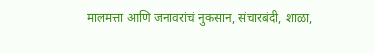मालमत्ता आणि जनावरांचं नुकसान, संचारबंदी, शाळा,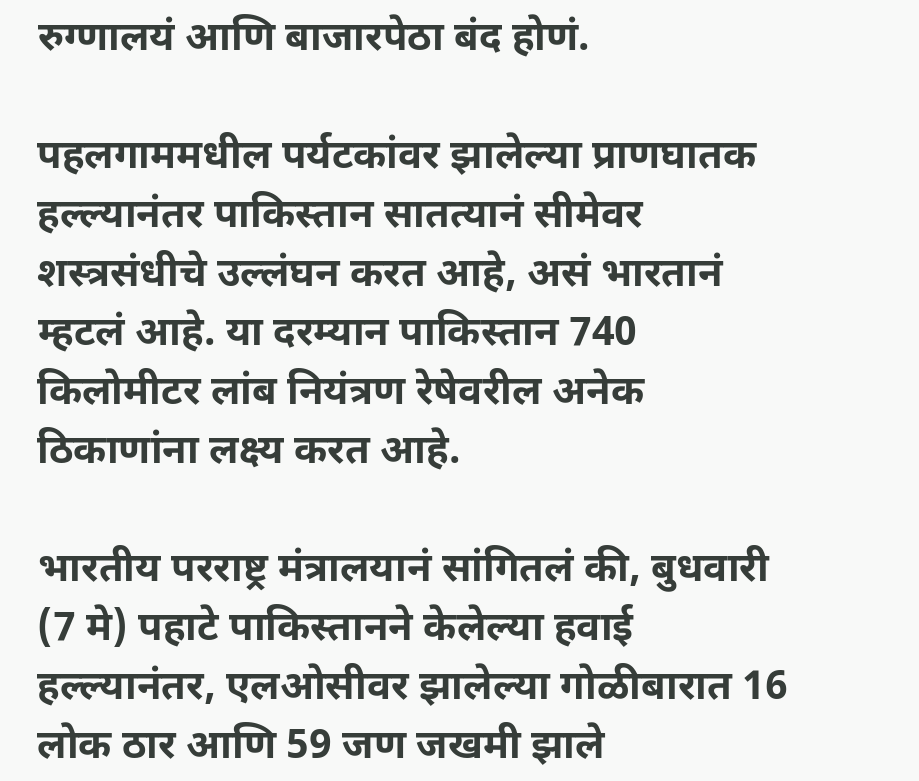रुग्णालयं आणि बाजारपेठा बंद होणं.

पहलगाममधील पर्यटकांवर झालेल्या प्राणघातक हल्ल्यानंतर पाकिस्तान सातत्यानं सीमेवर शस्त्रसंधीचे उल्लंघन करत आहे, असं भारतानं म्हटलं आहे. या दरम्यान पाकिस्तान 740 किलोमीटर लांब नियंत्रण रेषेवरील अनेक ठिकाणांना लक्ष्य करत आहे.

भारतीय परराष्ट्र मंत्रालयानं सांगितलं की, बुधवारी (7 मे) पहाटे पाकिस्तानने केलेल्या हवाई हल्ल्यानंतर, एलओसीवर झालेल्या गोळीबारात 16 लोक ठार आणि 59 जण जखमी झाले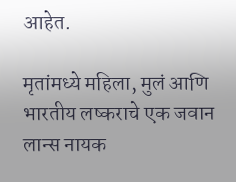आहेत.

मृतांमध्ये महिला, मुलं आणि भारतीय लष्कराचे एक जवान लान्स नायक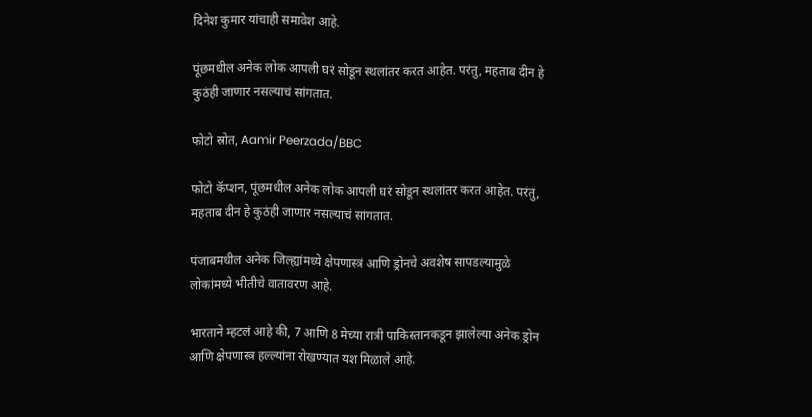दिनेश कुमार यांचाही समावेश आहे.

पूंछमधील अनेक लोक आपली घरं सोडून स्थलांतर करत आहेत. परंतु, महताब दीन हे कुठंही जाणार नसल्याचं सांगतात.

फोटो स्रोत, Aamir Peerzada/BBC

फोटो कॅप्शन, पूंछमधील अनेक लोक आपली घरं सोडून स्थलांतर करत आहेत. परंतु, महताब दीन हे कुठंही जाणार नसल्याचं सांगतात.

पंजाबमधील अनेक जिल्ह्यांमध्ये क्षेपणास्त्रं आणि ड्रोनचे अवशेष सापडल्यामुळे लोकांमध्ये भीतीचे वातावरण आहे.

भारताने म्हटलं आहे की, 7 आणि 8 मेच्या रात्री पाकिस्तानकडून झालेल्या अनेक ड्रोन आणि क्षेपणास्त्र हल्ल्यांना रोखण्यात यश मिळाले आहे.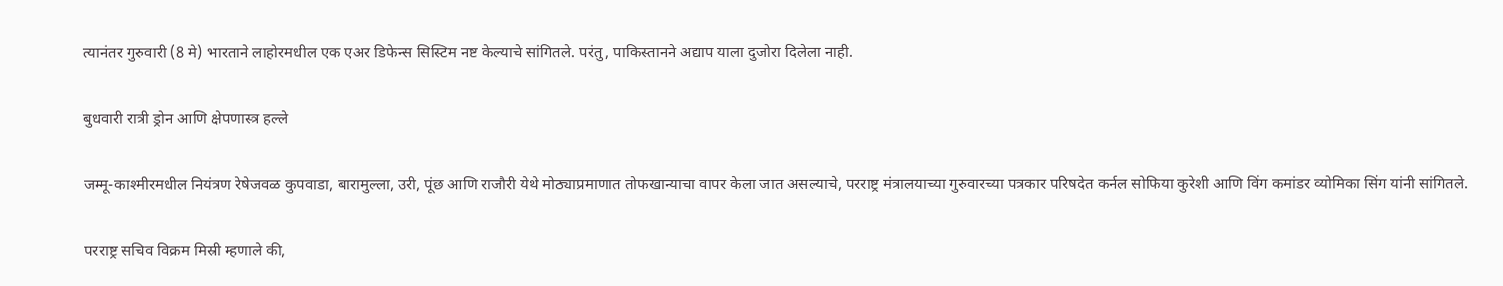त्यानंतर गुरुवारी (8 मे) भारताने लाहोरमधील एक एअर डिफेन्स सिस्टिम नष्ट केल्याचे सांगितले. परंतु, पाकिस्तानने अद्याप याला दुजोरा दिलेला नाही.

बुधवारी रात्री ड्रोन आणि क्षेपणास्त्र हल्ले

जम्मू-काश्मीरमधील नियंत्रण रेषेजवळ कुपवाडा, बारामुल्ला, उरी, पूंछ आणि राजौरी येथे मोठ्याप्रमाणात तोफखान्याचा वापर केला जात असल्याचे, परराष्ट्र मंत्रालयाच्या गुरुवारच्या पत्रकार परिषदेत कर्नल सोफिया कुरेशी आणि विंग कमांडर व्योमिका सिंग यांनी सांगितले.

परराष्ट्र सचिव विक्रम मिस्री म्हणाले की,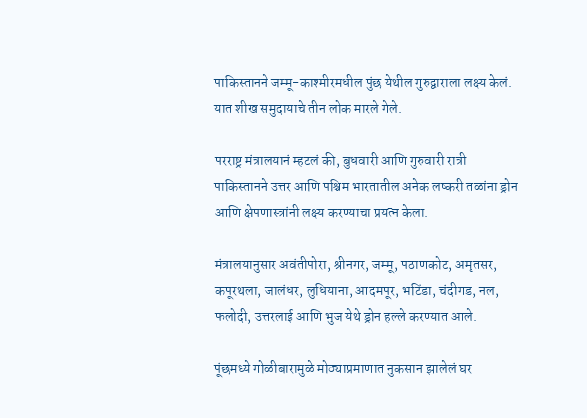पाकिस्तानने जम्मू-काश्मीरमधील पुंछ येथील गुरुद्वाराला लक्ष्य केलं. यात शीख समुदायाचे तीन लोक मारले गेले.

परराष्ट्र मंत्रालयानं म्हटलं की, बुधवारी आणि गुरुवारी रात्री पाकिस्तानने उत्तर आणि पश्चिम भारतातील अनेक लष्करी तळांना ड्रोन आणि क्षेपणास्त्रांनी लक्ष्य करण्याचा प्रयत्न केला.

मंत्रालयानुसार अवंतीपोरा, श्रीनगर, जम्मू, पठाणकोट, अमृतसर, कपूरथला, जालंधर, लुधियाना, आदमपूर, भटिंडा, चंदीगड, नल, फलोदी, उत्तरलाई आणि भुज येथे ड्रोन हल्ले करण्यात आले.

पूंछमध्ये गोळीबारामुळे मोठ्याप्रमाणात नुकसान झालेलं घर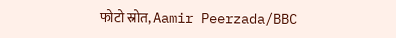फोटो स्रोत, Aamir Peerzada/BBC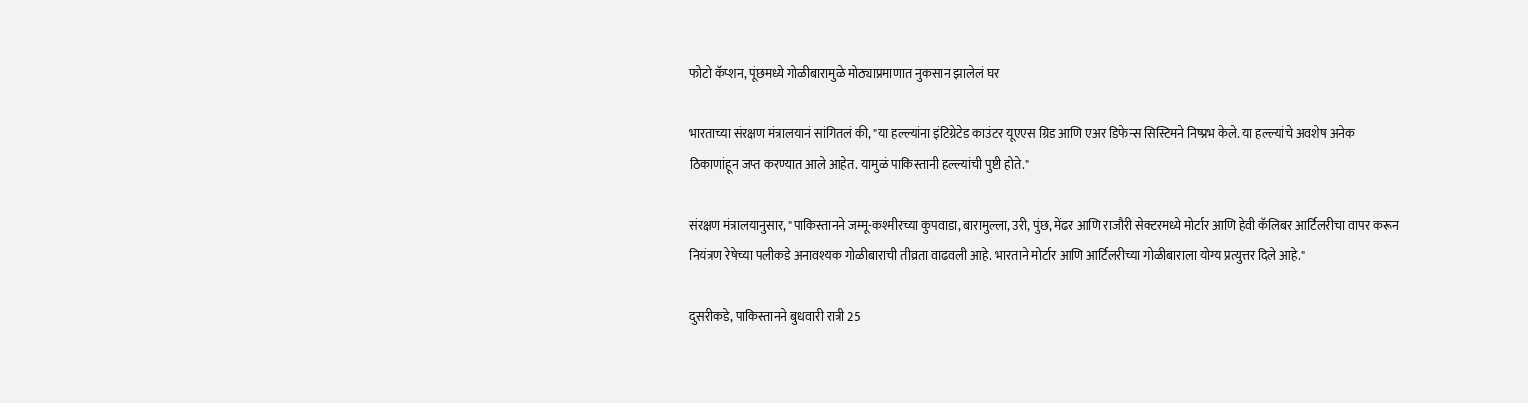फोटो कॅप्शन, पूंछमध्ये गोळीबारामुळे मोठ्याप्रमाणात नुकसान झालेलं घर

भारताच्या संरक्षण मंत्रालयानं सांगितलं की, "या हल्ल्यांना इंटिग्रेटेड काउंटर यूएएस ग्रिड आणि एअर डिफेन्स सिस्टिमने निष्प्रभ केले. या हल्ल्यांचे अवशेष अनेक ठिकाणांहून जप्त करण्यात आले आहेत. यामुळं पाकिस्तानी हल्ल्यांची पुष्टी होते."

संरक्षण मंत्रालयानुसार, "पाकिस्तानने जम्मू-कश्मीरच्या कुपवाडा, बारामुल्ला, उरी, पुंछ, मेंढर आणि राजौरी सेक्टरमध्ये मोर्टार आणि हेवी कॅलिबर आर्टिलरीचा वापर करून नियंत्रण रेषेच्या पलीकडे अनावश्यक गोळीबाराची तीव्रता वाढवली आहे. भारताने मोर्टार आणि आर्टिलरीच्या गोळीबाराला योग्य प्रत्युत्तर दिले आहे."

दुसरीकडे, पाकिस्तानने बुधवारी रात्री 25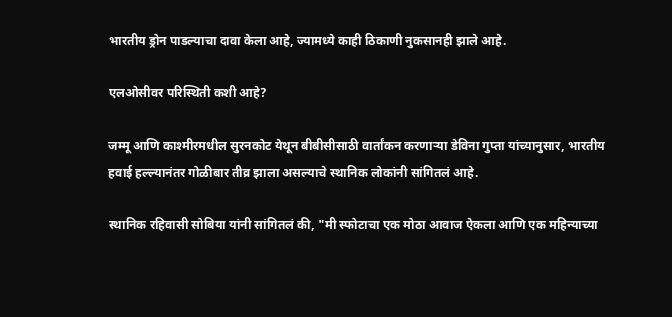भारतीय ड्रोन पाडल्याचा दावा केला आहे, ज्यामध्ये काही ठिकाणी नुकसानही झाले आहे.

एलओसीवर परिस्थिती कशी आहे?

जम्मू आणि काश्मीरमधील सुरनकोट येथून बीबीसीसाठी वार्तांकन करणाऱ्या डेविना गुप्ता यांच्यानुसार, भारतीय हवाई हल्ल्यानंतर गोळीबार तीव्र झाला असल्याचे स्थानिक लोकांनी सांगितलं आहे.

स्थानिक रहिवासी सोबिया यांनी सांगितलं की, "मी स्फोटाचा एक मोठा आवाज ऐकला आणि एक महिन्याच्या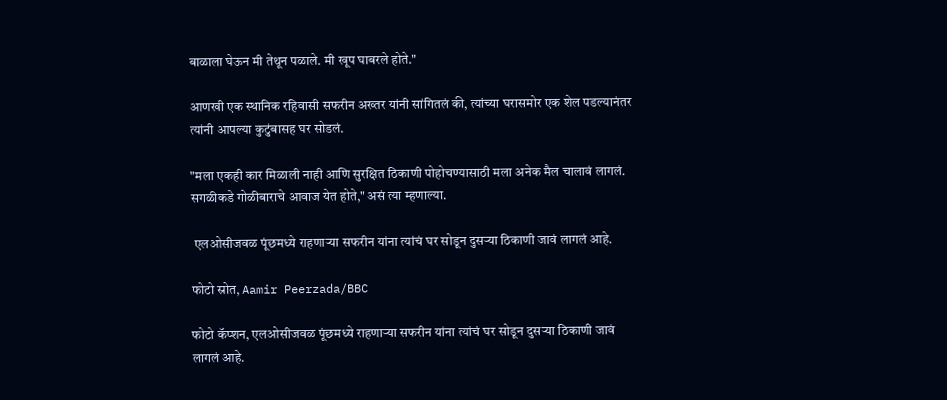बाळाला घेऊन मी तेथून पळाले. मी खूप घाबरले होते."

आणखी एक स्थानिक रहिवासी सफरीन अख्तर यांनी सांगितलं की, त्यांच्या घरासमोर एक शेल पडल्यानंतर त्यांनी आपल्या कुटुंबासह घर सोडलं.

"मला एकही कार मिळाली नाही आणि सुरक्षित ठिकाणी पोहोचण्यासाठी मला अनेक मैल चालावं लागलं. सगळीकडे गोळीबाराचे आवाज येत होते," असं त्या म्हणाल्या.

 एलओसीजवळ पूंछमध्ये राहणाऱ्या सफरीन यांना त्यांचं घर सोडून दुसऱ्या ठिकाणी जावं लागलं आहे.

फोटो स्रोत, Aamir Peerzada/BBC

फोटो कॅप्शन, एलओसीजवळ पूंछमध्ये राहणाऱ्या सफरीन यांना त्यांचं घर सोडून दुसऱ्या ठिकाणी जावं लागलं आहे.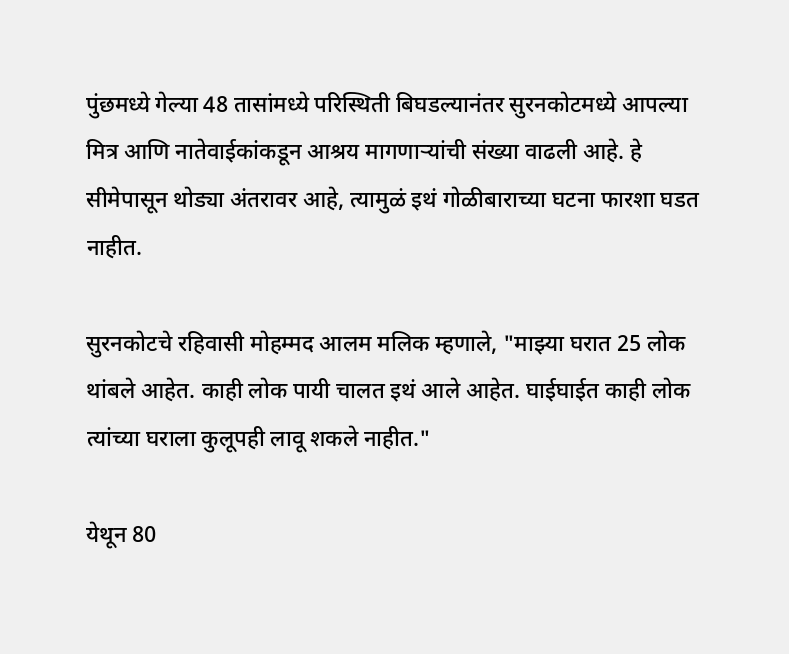पुंछमध्ये गेल्या 48 तासांमध्ये परिस्थिती बिघडल्यानंतर सुरनकोटमध्ये आपल्या मित्र आणि नातेवाईकांकडून आश्रय मागणाऱ्यांची संख्या वाढली आहे. हे सीमेपासून थोड्या अंतरावर आहे, त्यामुळं इथं गोळीबाराच्या घटना फारशा घडत नाहीत.

सुरनकोटचे रहिवासी मोहम्मद आलम मलिक म्हणाले, "माझ्या घरात 25 लोक थांबले आहेत. काही लोक पायी चालत इथं आले आहेत. घाईघाईत काही लोक त्यांच्या घराला कुलूपही लावू शकले नाहीत."

येथून 80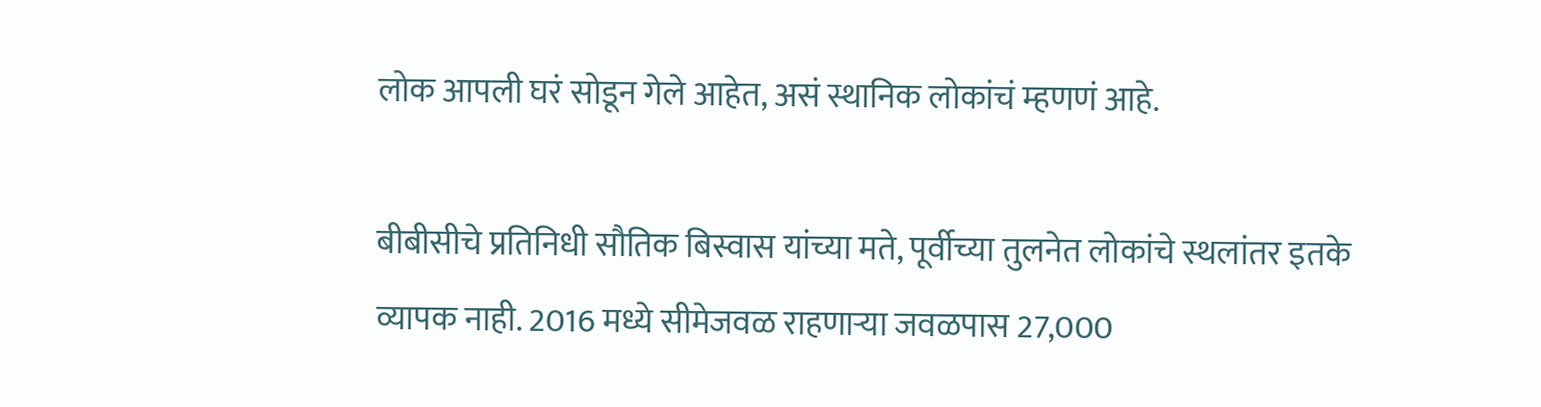लोक आपली घरं सोडून गेले आहेत, असं स्थानिक लोकांचं म्हणणं आहे.

बीबीसीचे प्रतिनिधी सौतिक बिस्वास यांच्या मते, पूर्वीच्या तुलनेत लोकांचे स्थलांतर इतके व्यापक नाही. 2016 मध्ये सीमेजवळ राहणाऱ्या जवळपास 27,000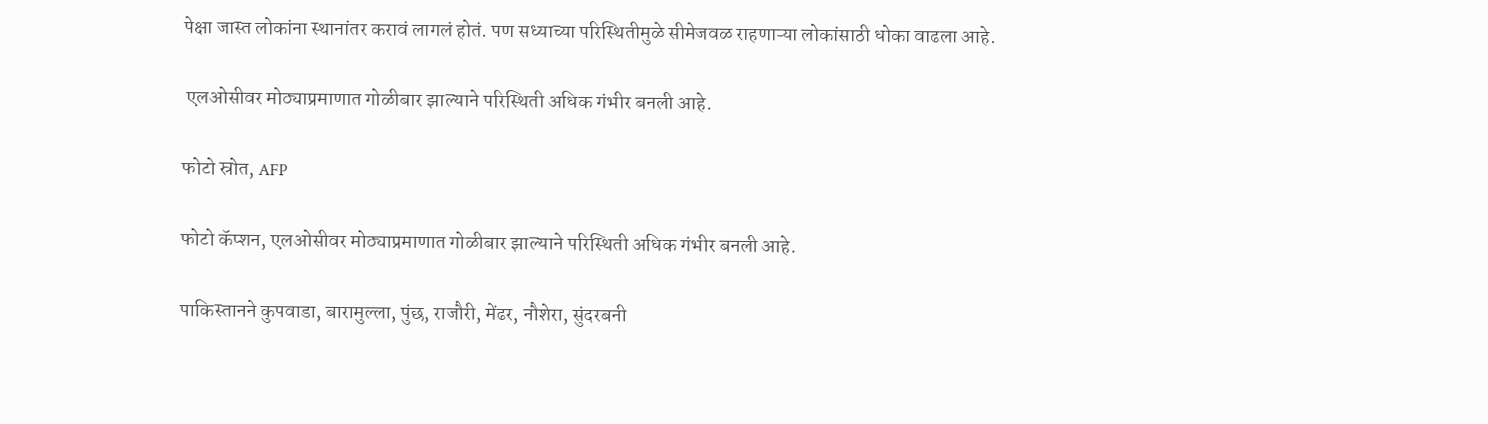पेक्षा जास्त लोकांना स्थानांतर करावं लागलं होतं. पण सध्याच्या परिस्थितीमुळे सीमेजवळ राहणाऱ्या लोकांसाठी धोका वाढला आहे.

 एलओसीवर मोठ्याप्रमाणात गोळीबार झाल्याने परिस्थिती अधिक गंभीर बनली आहे.

फोटो स्रोत, AFP

फोटो कॅप्शन, एलओसीवर मोठ्याप्रमाणात गोळीबार झाल्याने परिस्थिती अधिक गंभीर बनली आहे.

पाकिस्तानने कुपवाडा, बारामुल्ला, पुंछ, राजौरी, मेंढर, नौशेरा, सुंदरबनी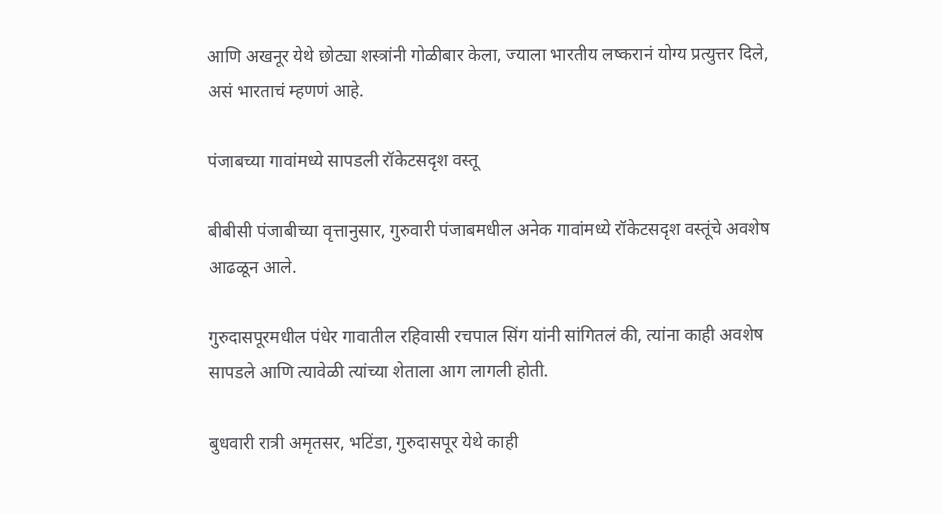आणि अखनूर येथे छोट्या शस्त्रांनी गोळीबार केला, ज्याला भारतीय लष्करानं योग्य प्रत्युत्तर दिले, असं भारताचं म्हणणं आहे.

पंजाबच्या गावांमध्ये सापडली रॉकेटसदृश वस्तू

बीबीसी पंजाबीच्या वृत्तानुसार, गुरुवारी पंजाबमधील अनेक गावांमध्ये रॉकेटसदृश वस्तूंचे अवशेष आढळून आले.

गुरुदासपूरमधील पंधेर गावातील रहिवासी रचपाल सिंग यांनी सांगितलं की, त्यांना काही अवशेष सापडले आणि त्यावेळी त्यांच्या शेताला आग लागली होती.

बुधवारी रात्री अमृतसर, भटिंडा, गुरुदासपूर येथे काही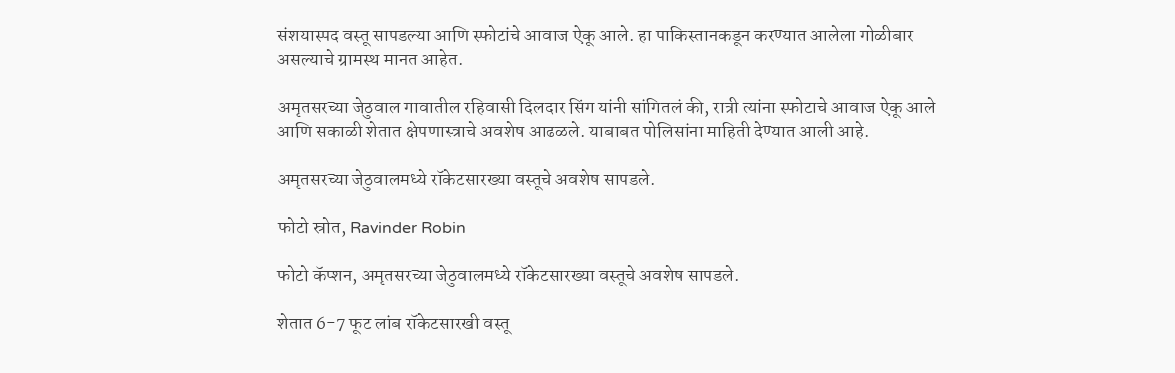संशयास्पद वस्तू सापडल्या आणि स्फोटांचे आवाज ऐकू आले. हा पाकिस्तानकडून करण्यात आलेला गोळीबार असल्याचे ग्रामस्थ मानत आहेत.

अमृतसरच्या जेठुवाल गावातील रहिवासी दिलदार सिंग यांनी सांगितलं की, रात्री त्यांना स्फोटाचे आवाज ऐकू आले आणि सकाळी शेतात क्षेपणास्त्राचे अवशेष आढळले. याबाबत पोलिसांना माहिती देण्यात आली आहे.

अमृतसरच्या जेठुवालमध्ये रॉकेटसारख्या वस्तूचे अवशेष सापडले.

फोटो स्रोत, Ravinder Robin

फोटो कॅप्शन, अमृतसरच्या जेठुवालमध्ये रॉकेटसारख्या वस्तूचे अवशेष सापडले.

शेतात 6-7 फूट लांब रॉकेटसारखी वस्तू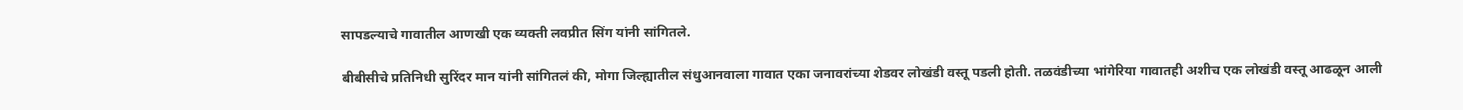सापडल्याचे गावातील आणखी एक व्यक्ती लवप्रीत सिंग यांनी सांगितले.

बीबीसीचे प्रतिनिधी सुरिंदर मान यांनी सांगितलं की, मोगा जिल्ह्यातील संधुआनवाला गावात एका जनावरांच्या शेडवर लोखंडी वस्तू पडली होती. तळवंडीच्या भांगेरिया गावातही अशीच एक लोखंडी वस्तू आढळून आली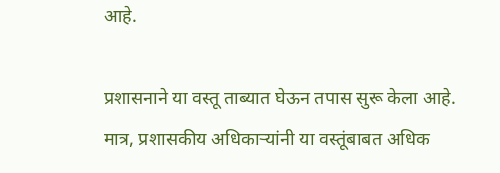आहे.

प्रशासनाने या वस्तू ताब्यात घेऊन तपास सुरू केला आहे. मात्र, प्रशासकीय अधिकाऱ्यांनी या वस्तूंबाबत अधिक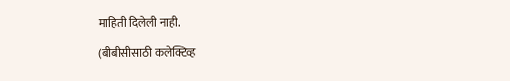माहिती दिलेली नाही.

(बीबीसीसाठी कलेक्टिव्ह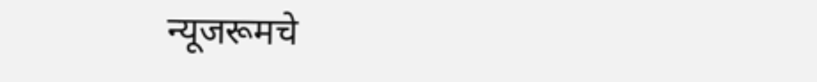न्यूजरूमचे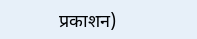प्रकाशन)